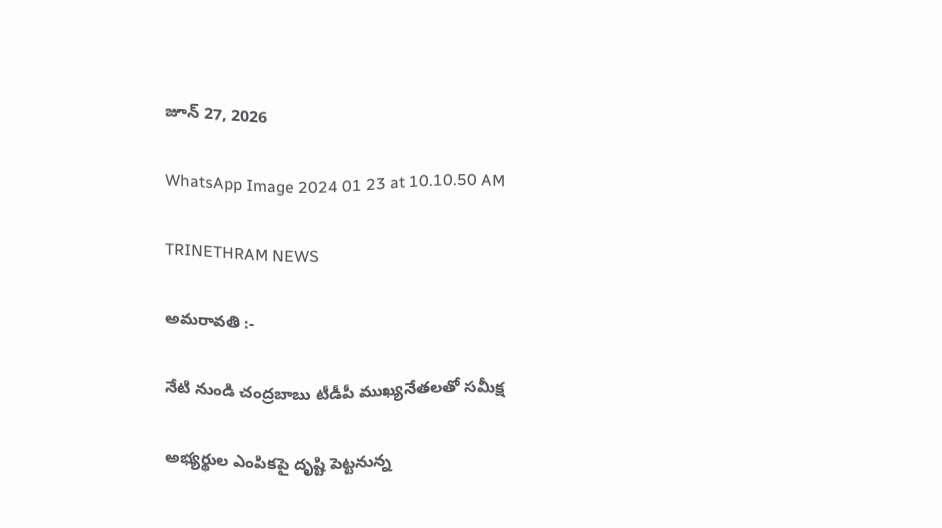జూన్ 27, 2026

WhatsApp Image 2024 01 23 at 10.10.50 AM

TRINETHRAM NEWS

అమరావతి :-

నేటి నుండి చంద్రబాబు టీడీపీ ముఖ్యనేతలతో సమీక్ష

అభ్యర్థుల ఎంపికపై దృష్టి పెట్టనున్న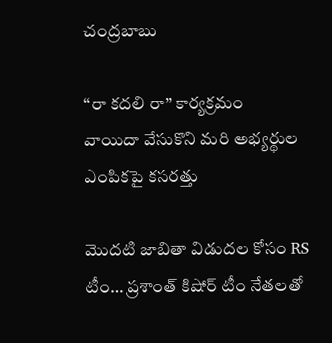చంద్రబాబు

“రా కదలి రా” కార్యక్రమం
వాయిదా వేసుకొని మరి అభ్యర్థుల ఎంపికపై కసరత్తు

మొదటి జాబితా విడుదల కోసం RS టీం… ప్రశాంత్ కిషోర్ టీం నేతలతో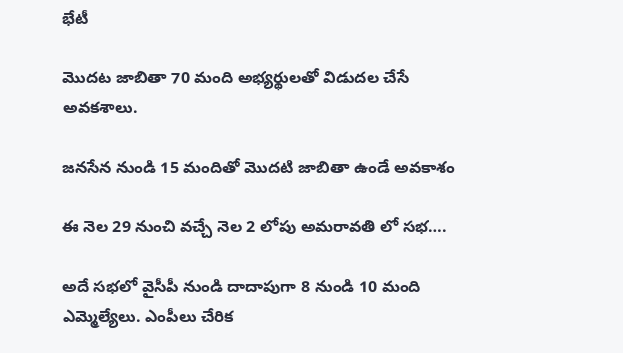భేటీ

మొదట జాబితా 70 మంది అభ్యర్థులతో విడుదల చేసే అవకశాలు.

జనసేన నుండి 15 మందితో మొదటి జాబితా ఉండే అవకాశం

ఈ నెల 29 నుంచి వచ్చే నెల 2 లోపు అమరావతి లో సభ….

అదే సభలో వైసీపీ నుండి దాదాపుగా 8 నుండి 10 మంది ఎమ్మెల్యేలు. ఎంపీలు చేరిక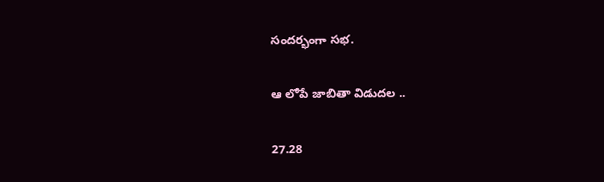సందర్భంగా సభ.

ఆ లోపే జాబితా విడుదల ..

27.28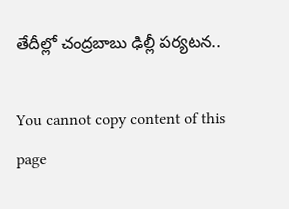తేదీల్లో చంద్రబాబు ఢిల్లీ పర్యటన..

You cannot copy content of this page